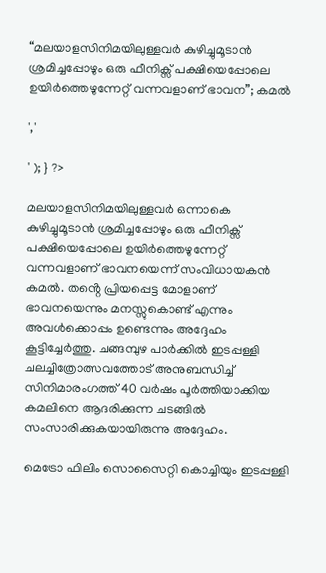“മലയാളസിനിമയിലുള്ളവർ കുഴിച്ചുമൂടാൻ ശ്രമിച്ചപ്പോഴും ഒരു ഫീനിക്സ് പക്ഷിയെപ്പോലെ ഉയിർത്തെഴുന്നേറ്റ് വന്നവളാണ് ഭാവന”; കമൽ

','

' ); } ?>

മലയാളസിനിമയിലുള്ളവർ ഒന്നാകെ കുഴിച്ചുമൂടാൻ ശ്രമിച്ചപ്പോഴും ഒരു ഫീനിക്സ് പക്ഷിയെപ്പോലെ ഉയിർത്തെഴുന്നേറ്റ് വന്നവളാണ് ഭാവനയെന്ന് സംവിധായകൻ കമൽ. തൻ്റെ പ്രിയപ്പെട്ട മോളാണ് ഭാവനയെന്നും മനസ്സുകൊണ്ട് എന്നും അവൾക്കൊപ്പം ഉണ്ടെന്നും അദ്ദേഹം കൂട്ടിച്ചേർത്തു. ചങ്ങമ്പുഴ പാർക്കിൽ ഇടപ്പള്ളി ചലച്ചിത്രോത്സവത്തോട് അനുബന്ധിച്ച് സിനിമാരംഗത്ത് 40 വർഷം പൂർത്തിയാക്കിയ കമലിനെ ആദരിക്കുന്ന ചടങ്ങിൽ സംസാരിക്കുകയായിരുന്നു അദ്ദേഹം.

മെട്രോ ഫിലിം സൊസൈറ്റി കൊച്ചിയും ഇടപ്പള്ളി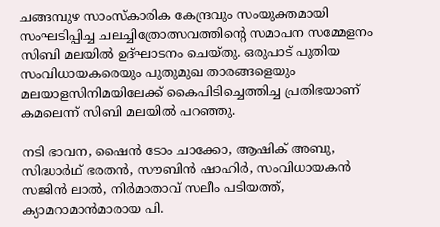ചങ്ങമ്പുഴ സാംസ്‌കാരിക കേന്ദ്രവും സംയുക്തമായി സംഘടിപ്പിച്ച ചലച്ചിത്രോത്സവത്തിൻ്റെ സമാപന സമ്മേളനം സിബി മലയിൽ ഉദ്ഘാടനം ചെയ്‌തു. ഒരുപാട് പുതിയ സംവിധായകരെയും പുതുമുഖ താരങ്ങളെയും മലയാളസിനിമയിലേക്ക് കൈപിടിച്ചെത്തിച്ച പ്രതിഭയാണ് കമലെന്ന് സിബി മലയിൽ പറഞ്ഞു.

നടി ഭാവന, ഷൈൻ ടോം ചാക്കോ, ആഷിക് അബു, സിദ്ധാർഥ് ഭരതൻ, സൗബിൻ ഷാഹിർ, സംവിധായകൻ സജിൻ ലാൽ, നിർമാതാവ് സലീം പടിയത്ത്, ക്യാമറാമാൻമാരായ പി.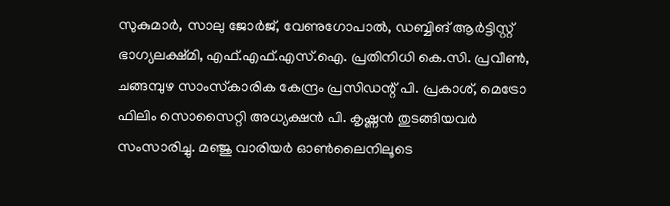സുകുമാർ, സാലു ജോർജ്, വേണുഗോപാൽ, ഡബ്ബിങ് ആർട്ടിസ്റ്റ് ഭാഗ്യലക്ഷ്‌മി, എഫ്‌.എഫ്‌.എസ്.ഐ. പ്രതിനിധി കെ.സി. പ്രവീൺ, ചങ്ങമ്പുഴ സാംസ്‌കാരിക കേന്ദ്രം പ്രസിഡന്റ് പി. പ്രകാശ്, മെട്രോ ഫിലിം സൊസൈറ്റി അധ്യക്ഷൻ പി. കൃഷ്ണൻ തുടങ്ങിയവർ സംസാരിച്ചു. മഞ്ജു വാരിയർ ഓൺലൈനിലൂടെ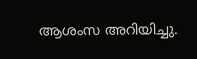ആശംസ അറിയിച്ചു.